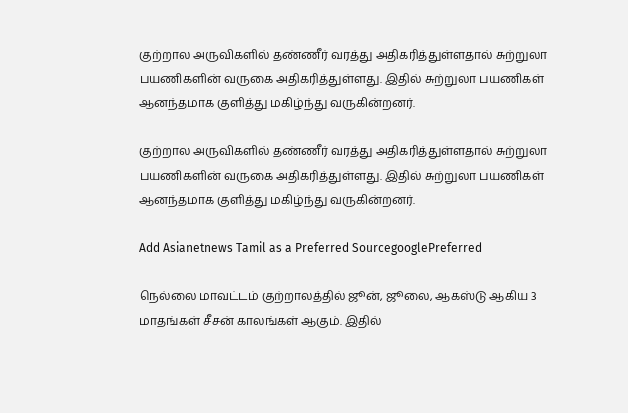குற்றால அருவிகளில் தண்ணீர் வரத்து அதிகரித்துள்ளதால் சுற்றுலா பயணிகளின் வருகை அதிகரித்துள்ளது. இதில் சுற்றுலா பயணிகள் ஆனந்தமாக குளித்து மகிழ்ந்து வருகின்றனர்.

குற்றால அருவிகளில் தண்ணீர் வரத்து அதிகரித்துள்ளதால் சுற்றுலா பயணிகளின் வருகை அதிகரித்துள்ளது. இதில் சுற்றுலா பயணிகள் ஆனந்தமாக குளித்து மகிழ்ந்து வருகின்றனர்.

Add Asianetnews Tamil as a Preferred SourcegooglePreferred

நெல்லை மாவட்டம் குற்றாலத்தில் ஜூன், ஜூலை, ஆகஸ்டு ஆகிய 3 மாதங்கள் சீசன் காலங்கள் ஆகும். இதில்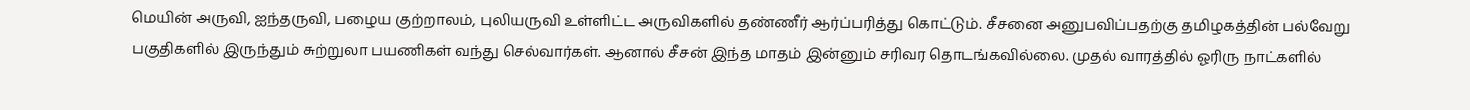மெயின் அருவி, ஐந்தருவி, பழைய குற்றாலம், புலியருவி உள்ளிட்ட அருவிகளில் தண்ணீர் ஆர்ப்பரித்து கொட்டும். சீசனை அனுபவிப்பதற்கு தமிழகத்தின் பல்வேறு பகுதிகளில் இருந்தும் சுற்றுலா பயணிகள் வந்து செல்வார்கள். ஆனால் சீசன் இந்த மாதம் இன்னும் சரிவர தொடங்கவில்லை. முதல் வாரத்தில் ஓரிரு நாட்களில்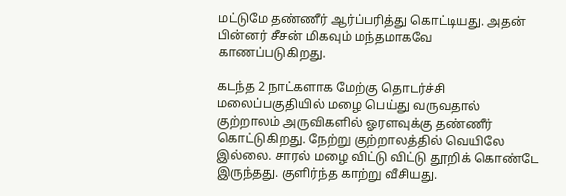மட்டுமே தண்ணீர் ஆர்ப்பரித்து கொட்டியது. அதன் பின்னர் சீசன் மிகவும் மந்தமாகவே காணப்படுகிறது.

கடந்த 2 நாட்களாக மேற்கு தொடர்ச்சி மலைப்பகுதியில் மழை பெய்து வருவதால் குற்றாலம் அருவிகளில் ஓரளவுக்கு தண்ணீர் கொட்டுகிறது. நேற்று குற்றாலத்தில் வெயிலே இல்லை. சாரல் மழை விட்டு விட்டு தூறிக் கொண்டே இருந்தது. குளிர்ந்த காற்று வீசியது.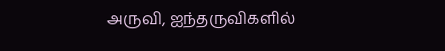அருவி, ஐந்தருவிகளில்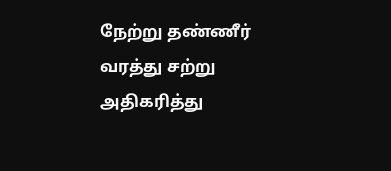நேற்று தண்ணீர் வரத்து சற்று அதிகரித்து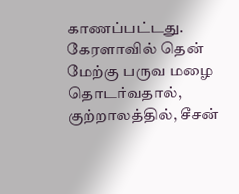காணப்பட்டது. கேரளாவில் தென் மேற்கு பருவ மழை தொடர்வதால், குற்றாலத்தில், சீசன்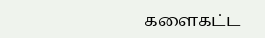களைகட்ட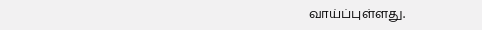வாய்ப்புள்ளது.